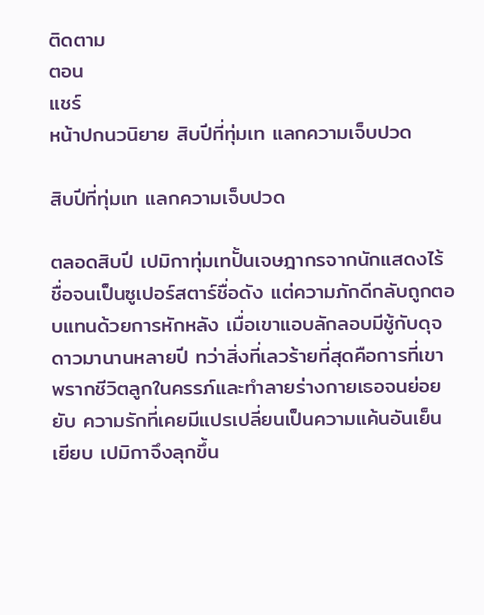ติดตาม
ตอน
แชร์
หน้าปกนวนิยาย สิบปีที่ทุ่มเท แลกความเจ็บปวด

สิบปีที่ทุ่มเท แลกความเจ็บปวด

ตลอดสิบปี เปมิกาทุ่มเทปั้นเจษฎากรจากนักแสดงไร้ชื่อจนเป็นซูเปอร์สตาร์ชื่อดัง แต่ความภักดีกลับถูกตอบแทนด้วยการหักหลัง เมื่อเขาแอบลักลอบมีชู้กับดุจดาวมานานหลายปี ทว่าสิ่งที่เลวร้ายที่สุดคือการที่เขาพรากชีวิตลูกในครรภ์และทำลายร่างกายเธอจนย่อยยับ ความรักที่เคยมีแปรเปลี่ยนเป็นความแค้นอันเย็นเยียบ เปมิกาจึงลุกขึ้น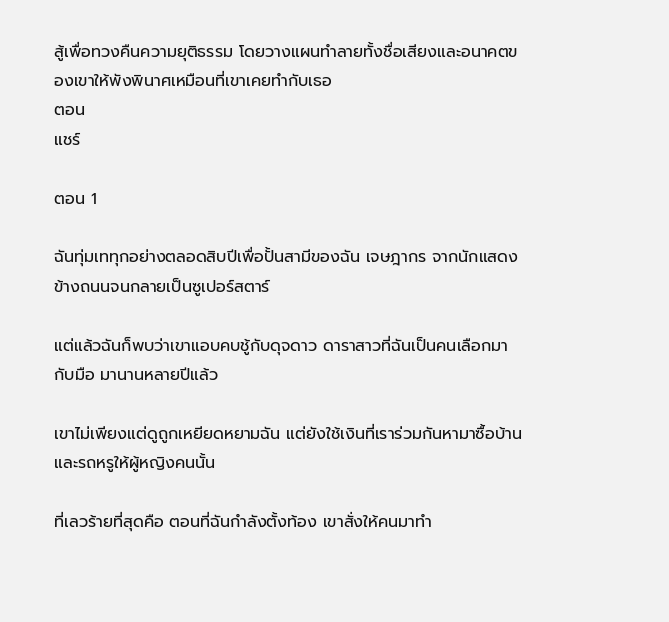สู้เพื่อทวงคืนความยุติธรรม โดยวางแผนทำลายทั้งชื่อเสียงและอนาคตของเขาให้พังพินาศเหมือนที่เขาเคยทำกับเธอ
ตอน
แชร์

ตอน 1

ฉันทุ่มเททุกอย่างตลอดสิบปีเพื่อปั้นสามีของฉัน เจษฎากร จากนักแสดงข้างถนนจนกลายเป็นซูเปอร์สตาร์

แต่แล้วฉันก็พบว่าเขาแอบคบชู้กับดุจดาว ดาราสาวที่ฉันเป็นคนเลือกมากับมือ มานานหลายปีแล้ว

เขาไม่เพียงแต่ดูถูกเหยียดหยามฉัน แต่ยังใช้เงินที่เราร่วมกันหามาซื้อบ้านและรถหรูให้ผู้หญิงคนนั้น

ที่เลวร้ายที่สุดคือ ตอนที่ฉันกำลังตั้งท้อง เขาสั่งให้คนมาทำ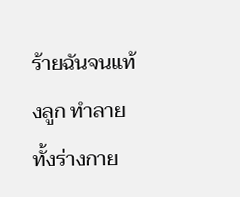ร้ายฉันจนแท้งลูก ทำลายทั้งร่างกาย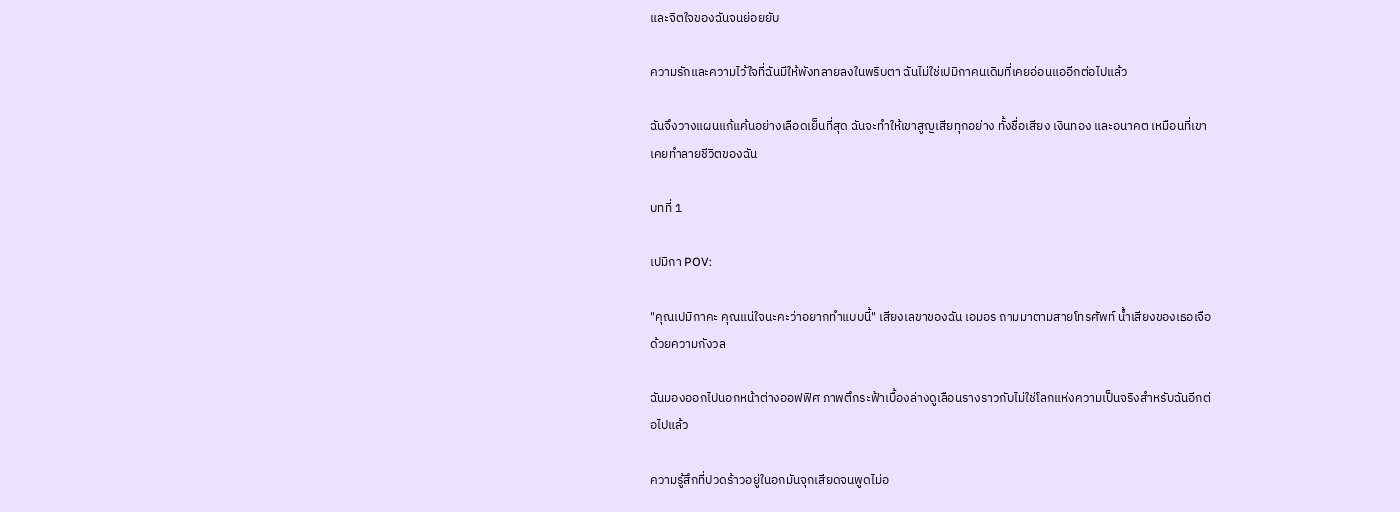และจิตใจของฉันจนย่อยยับ

ความรักและความไว้ใจที่ฉันมีให้พังทลายลงในพริบตา ฉันไม่ใช่เปมิกาคนเดิมที่เคยอ่อนแออีกต่อไปแล้ว

ฉันจึงวางแผนแก้แค้นอย่างเลือดเย็นที่สุด ฉันจะทำให้เขาสูญเสียทุกอย่าง ทั้งชื่อเสียง เงินทอง และอนาคต เหมือนที่เขาเคยทำลายชีวิตของฉัน

บทที่ 1

เปมิกา POV:

"คุณเปมิกาคะ คุณแน่ใจนะคะว่าอยากทำแบบนี้" เสียงเลขาของฉัน เอมอร ถามมาตามสายโทรศัพท์ น้ำเสียงของเธอเจือด้วยความกังวล

ฉันมองออกไปนอกหน้าต่างออฟฟิศ ภาพตึกระฟ้าเบื้องล่างดูเลือนรางราวกับไม่ใช่โลกแห่งความเป็นจริงสำหรับฉันอีกต่อไปแล้ว

ความรู้สึกที่ปวดร้าวอยู่ในอกมันจุกเสียดจนพูดไม่อ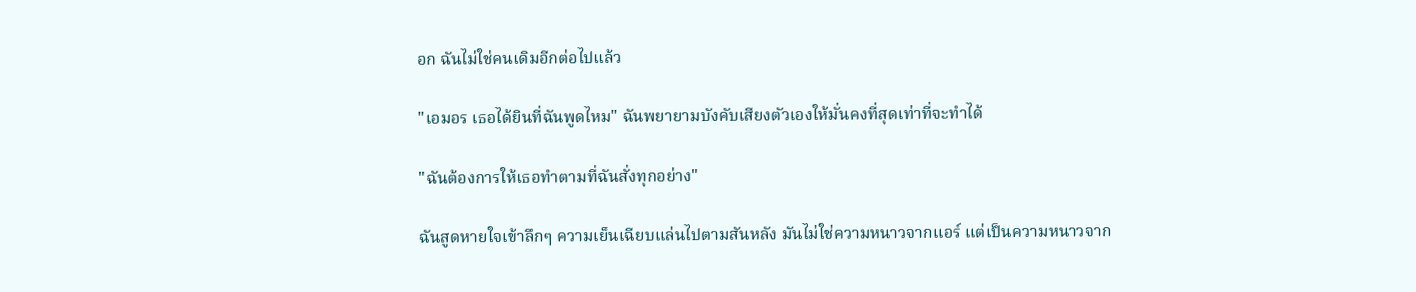อก ฉันไม่ใช่คนเดิมอีกต่อไปแล้ว

"เอมอร เธอได้ยินที่ฉันพูดไหม" ฉันพยายามบังคับเสียงตัวเองให้มั่นคงที่สุดเท่าที่จะทำได้

"ฉันต้องการให้เธอทำตามที่ฉันสั่งทุกอย่าง"

ฉันสูดหายใจเข้าลึกๆ ความเย็นเฉียบแล่นไปตามสันหลัง มันไม่ใช่ความหนาวจากแอร์ แต่เป็นความหนาวจาก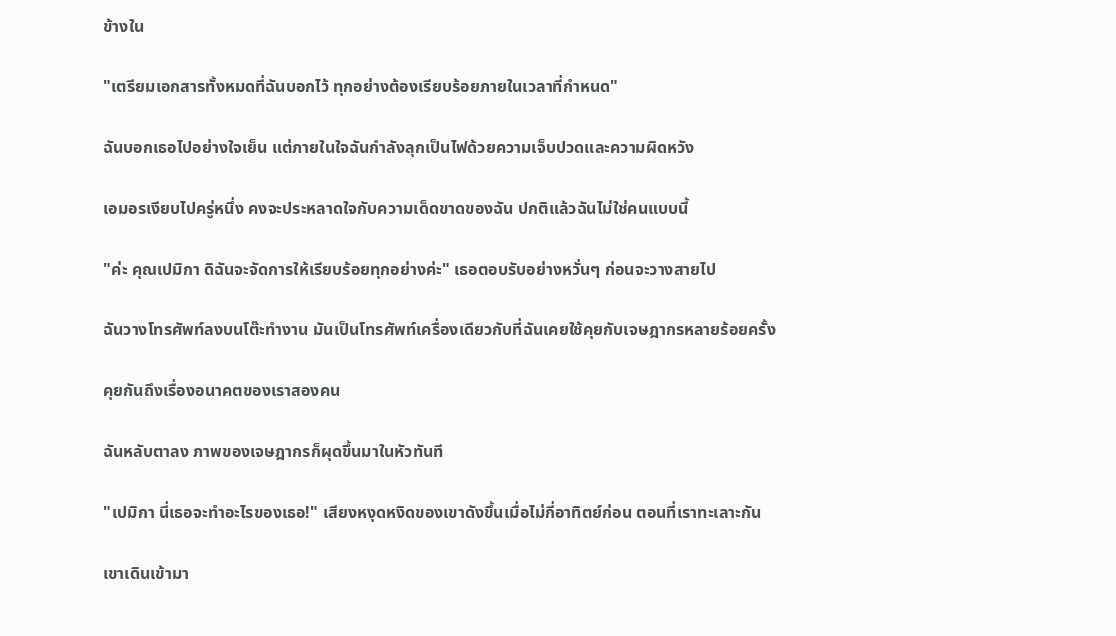ข้างใน

"เตรียมเอกสารทั้งหมดที่ฉันบอกไว้ ทุกอย่างต้องเรียบร้อยภายในเวลาที่กำหนด"

ฉันบอกเธอไปอย่างใจเย็น แต่ภายในใจฉันกำลังลุกเป็นไฟด้วยความเจ็บปวดและความผิดหวัง

เอมอรเงียบไปครู่หนึ่ง คงจะประหลาดใจกับความเด็ดขาดของฉัน ปกติแล้วฉันไม่ใช่คนแบบนี้

"ค่ะ คุณเปมิกา ดิฉันจะจัดการให้เรียบร้อยทุกอย่างค่ะ" เธอตอบรับอย่างหวั่นๆ ก่อนจะวางสายไป

ฉันวางโทรศัพท์ลงบนโต๊ะทำงาน มันเป็นโทรศัพท์เครื่องเดียวกับที่ฉันเคยใช้คุยกับเจษฎากรหลายร้อยครั้ง

คุยกันถึงเรื่องอนาคตของเราสองคน

ฉันหลับตาลง ภาพของเจษฎากรก็ผุดขึ้นมาในหัวทันที

"เปมิกา นี่เธอจะทำอะไรของเธอ!" เสียงหงุดหงิดของเขาดังขึ้นเมื่อไม่กี่อาทิตย์ก่อน ตอนที่เราทะเลาะกัน

เขาเดินเข้ามา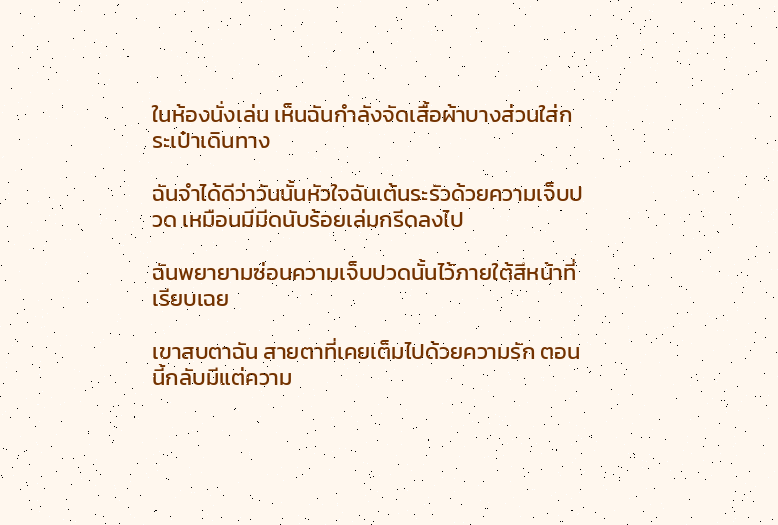ในห้องนั่งเล่น เห็นฉันกำลังจัดเสื้อผ้าบางส่วนใส่กระเป๋าเดินทาง

ฉันจำได้ดีว่าวันนั้นหัวใจฉันเต้นระรัวด้วยความเจ็บปวด เหมือนมีมีดนับร้อยเล่มกรีดลงไป

ฉันพยายามซ่อนความเจ็บปวดนั้นไว้ภายใต้สีหน้าที่เรียบเฉย

เขาสบตาฉัน สายตาที่เคยเต็มไปด้วยความรัก ตอนนี้กลับมีแต่ความ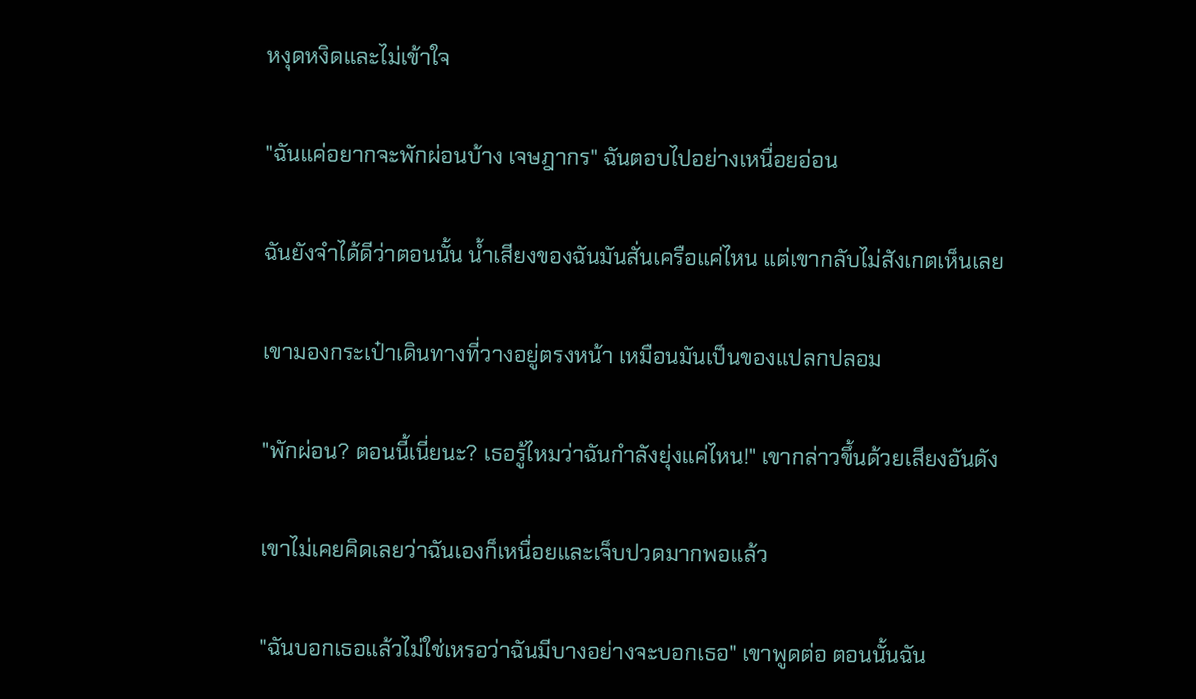หงุดหงิดและไม่เข้าใจ

"ฉันแค่อยากจะพักผ่อนบ้าง เจษฎากร" ฉันตอบไปอย่างเหนื่อยอ่อน

ฉันยังจำได้ดีว่าตอนนั้น น้ำเสียงของฉันมันสั่นเครือแค่ไหน แต่เขากลับไม่สังเกตเห็นเลย

เขามองกระเป๋าเดินทางที่วางอยู่ตรงหน้า เหมือนมันเป็นของแปลกปลอม

"พักผ่อน? ตอนนี้เนี่ยนะ? เธอรู้ไหมว่าฉันกำลังยุ่งแค่ไหน!" เขากล่าวขึ้นด้วยเสียงอันดัง

เขาไม่เคยคิดเลยว่าฉันเองก็เหนื่อยและเจ็บปวดมากพอแล้ว

"ฉันบอกเธอแล้วไม่ใช่เหรอว่าฉันมีบางอย่างจะบอกเธอ" เขาพูดต่อ ตอนนั้นฉัน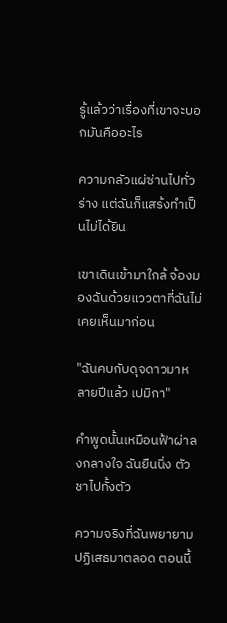รู้แล้วว่าเรื่องที่เขาจะบอกมันคืออะไร

ความกลัวแผ่ซ่านไปทั่วร่าง แต่ฉันก็แสร้งทำเป็นไม่ได้ยิน

เขาเดินเข้ามาใกล้ จ้องมองฉันด้วยแววตาที่ฉันไม่เคยเห็นมาก่อน

"ฉันคบกับดุจดาวมาหลายปีแล้ว เปมิกา"

คำพูดนั้นเหมือนฟ้าผ่าลงกลางใจ ฉันยืนนิ่ง ตัวชาไปทั้งตัว

ความจริงที่ฉันพยายามปฏิเสธมาตลอด ตอนนี้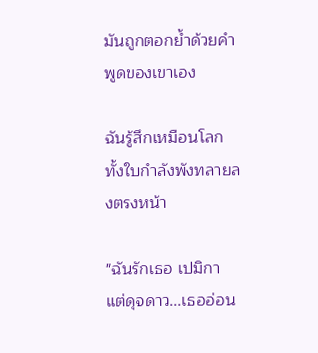มันถูกตอกย้ำด้วยคำพูดของเขาเอง

ฉันรู้สึกเหมือนโลกทั้งใบกำลังพังทลายลงตรงหน้า

"ฉันรักเธอ เปมิกา แต่ดุจดาว...เธออ่อน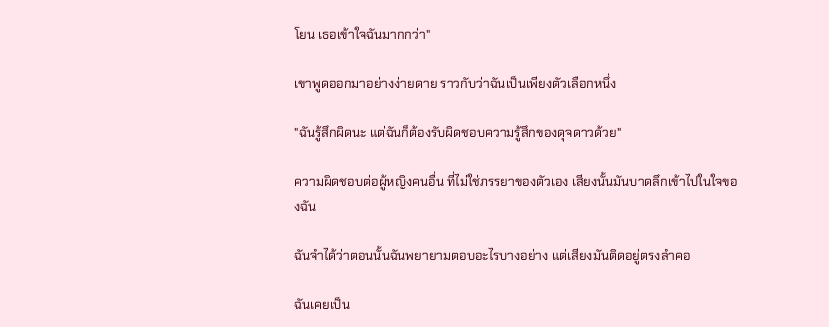โยน เธอเข้าใจฉันมากกว่า"

เขาพูดออกมาอย่างง่ายดาย ราวกับว่าฉันเป็นเพียงตัวเลือกหนึ่ง

"ฉันรู้สึกผิดนะ แต่ฉันก็ต้องรับผิดชอบความรู้สึกของดุจดาวด้วย"

ความผิดชอบต่อผู้หญิงคนอื่น ที่ไม่ใช่ภรรยาของตัวเอง เสียงนั้นมันบาดลึกเข้าไปในใจของฉัน

ฉันจำได้ว่าตอนนั้นฉันพยายามตอบอะไรบางอย่าง แต่เสียงมันติดอยู่ตรงลำคอ

ฉันเคยเป็น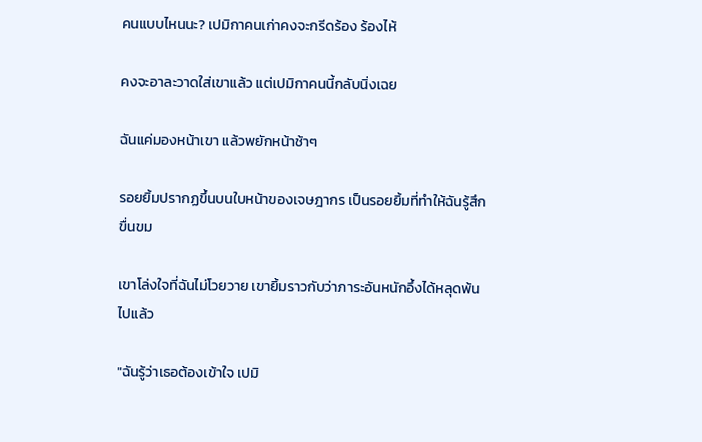คนแบบไหนนะ? เปมิกาคนเก่าคงจะกรีดร้อง ร้องไห้

คงจะอาละวาดใส่เขาแล้ว แต่เปมิกาคนนี้กลับนิ่งเฉย

ฉันแค่มองหน้าเขา แล้วพยักหน้าช้าๆ

รอยยิ้มปรากฏขึ้นบนใบหน้าของเจษฎากร เป็นรอยยิ้มที่ทำให้ฉันรู้สึกขื่นขม

เขาโล่งใจที่ฉันไม่โวยวาย เขายิ้มราวกับว่าภาระอันหนักอึ้งได้หลุดพ้นไปแล้ว

"ฉันรู้ว่าเธอต้องเข้าใจ เปมิ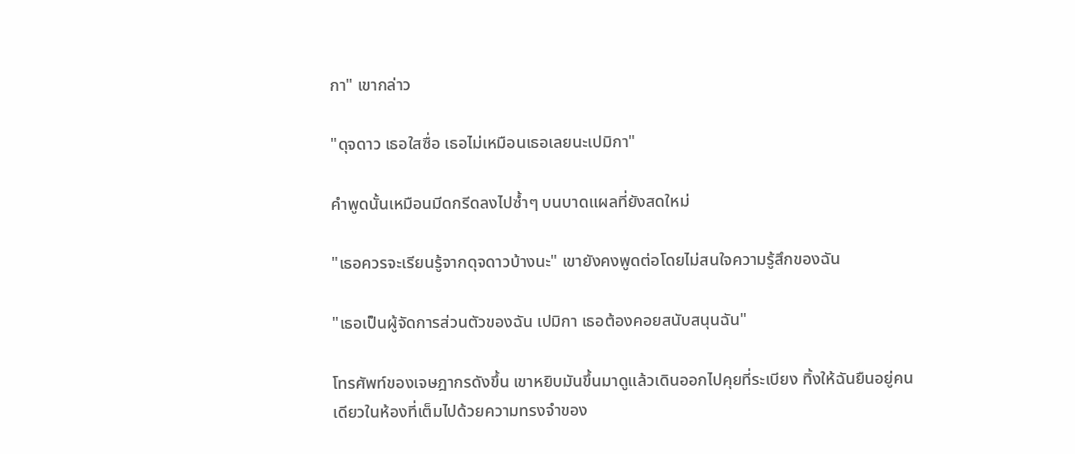กา" เขากล่าว

"ดุจดาว เธอใสซื่อ เธอไม่เหมือนเธอเลยนะเปมิกา"

คำพูดนั้นเหมือนมีดกรีดลงไปซ้ำๆ บนบาดแผลที่ยังสดใหม่

"เธอควรจะเรียนรู้จากดุจดาวบ้างนะ" เขายังคงพูดต่อโดยไม่สนใจความรู้สึกของฉัน

"เธอเป็นผู้จัดการส่วนตัวของฉัน เปมิกา เธอต้องคอยสนับสนุนฉัน"

โทรศัพท์ของเจษฎากรดังขึ้น เขาหยิบมันขึ้นมาดูแล้วเดินออกไปคุยที่ระเบียง ทิ้งให้ฉันยืนอยู่คนเดียวในห้องที่เต็มไปด้วยความทรงจำของ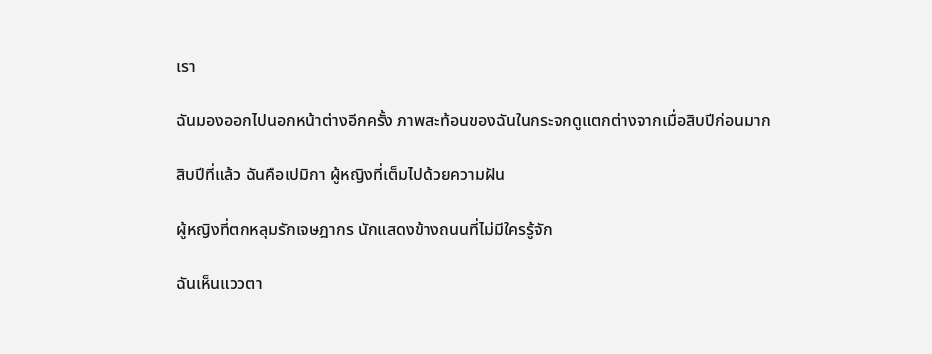เรา

ฉันมองออกไปนอกหน้าต่างอีกครั้ง ภาพสะท้อนของฉันในกระจกดูแตกต่างจากเมื่อสิบปีก่อนมาก

สิบปีที่แล้ว ฉันคือเปมิกา ผู้หญิงที่เต็มไปด้วยความฝัน

ผู้หญิงที่ตกหลุมรักเจษฎากร นักแสดงข้างถนนที่ไม่มีใครรู้จัก

ฉันเห็นแววตา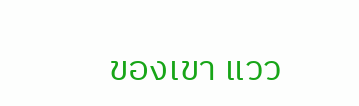ของเขา แวว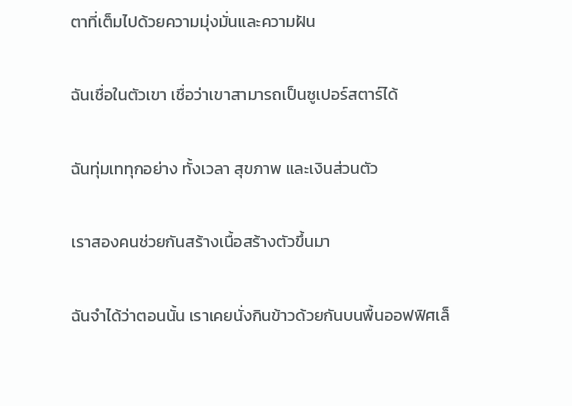ตาที่เต็มไปด้วยความมุ่งมั่นและความฝัน

ฉันเชื่อในตัวเขา เชื่อว่าเขาสามารถเป็นซูเปอร์สตาร์ได้

ฉันทุ่มเททุกอย่าง ทั้งเวลา สุขภาพ และเงินส่วนตัว

เราสองคนช่วยกันสร้างเนื้อสร้างตัวขึ้นมา

ฉันจำได้ว่าตอนนั้น เราเคยนั่งกินข้าวด้วยกันบนพื้นออฟฟิศเล็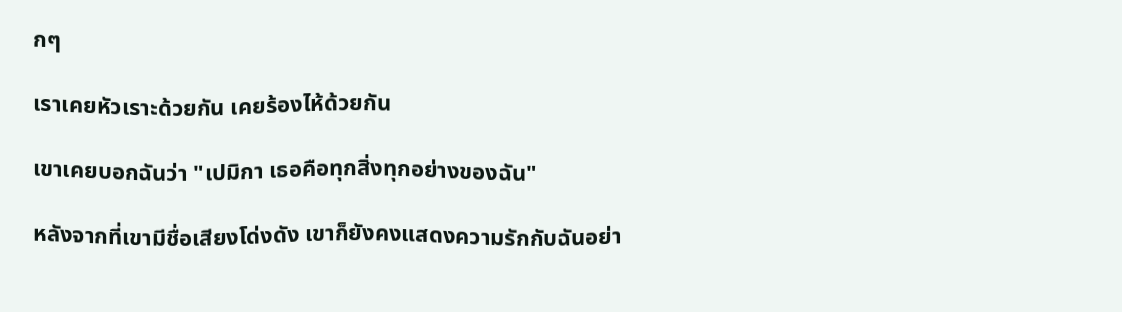กๆ

เราเคยหัวเราะด้วยกัน เคยร้องไห้ด้วยกัน

เขาเคยบอกฉันว่า "เปมิกา เธอคือทุกสิ่งทุกอย่างของฉัน"

หลังจากที่เขามีชื่อเสียงโด่งดัง เขาก็ยังคงแสดงความรักกับฉันอย่า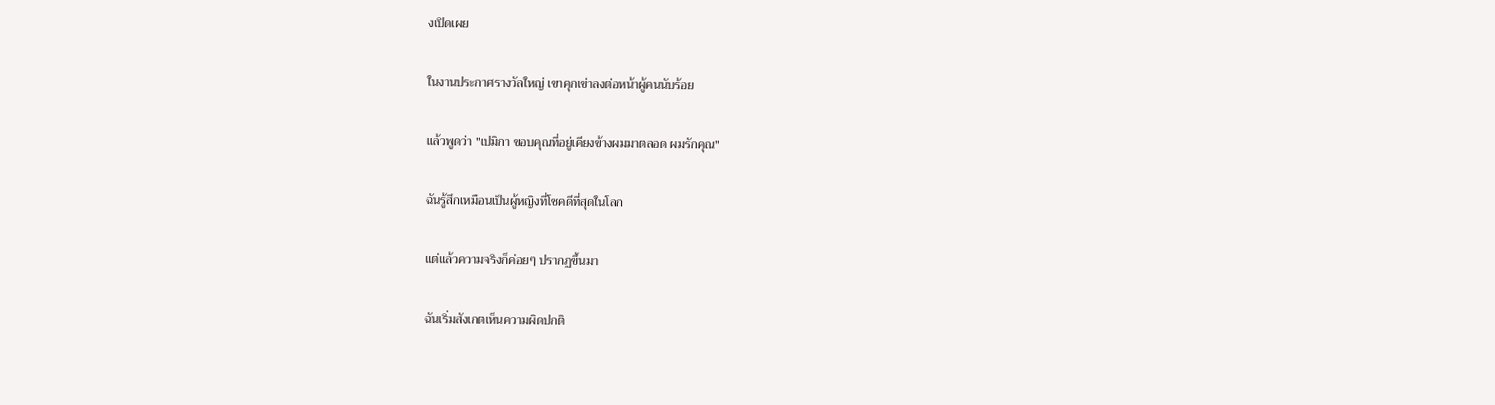งเปิดเผย

ในงานประกาศรางวัลใหญ่ เขาคุกเข่าลงต่อหน้าผู้คนนับร้อย

แล้วพูดว่า "เปมิกา ขอบคุณที่อยู่เคียงข้างผมมาตลอด ผมรักคุณ"

ฉันรู้สึกเหมือนเป็นผู้หญิงที่โชคดีที่สุดในโลก

แต่แล้วความจริงก็ค่อยๆ ปรากฏขึ้นมา

ฉันเริ่มสังเกตเห็นความผิดปกติ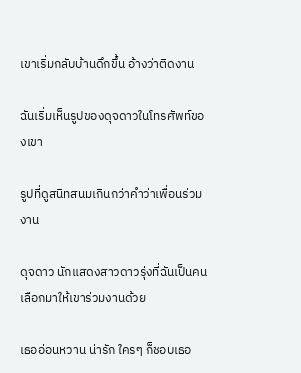เขาเริ่มกลับบ้านดึกขึ้น อ้างว่าติดงาน

ฉันเริ่มเห็นรูปของดุจดาวในโทรศัพท์ของเขา

รูปที่ดูสนิทสนมเกินกว่าคำว่าเพื่อนร่วมงาน

ดุจดาว นักแสดงสาวดาวรุ่งที่ฉันเป็นคนเลือกมาให้เขาร่วมงานด้วย

เธออ่อนหวาน น่ารัก ใครๆ ก็ชอบเธอ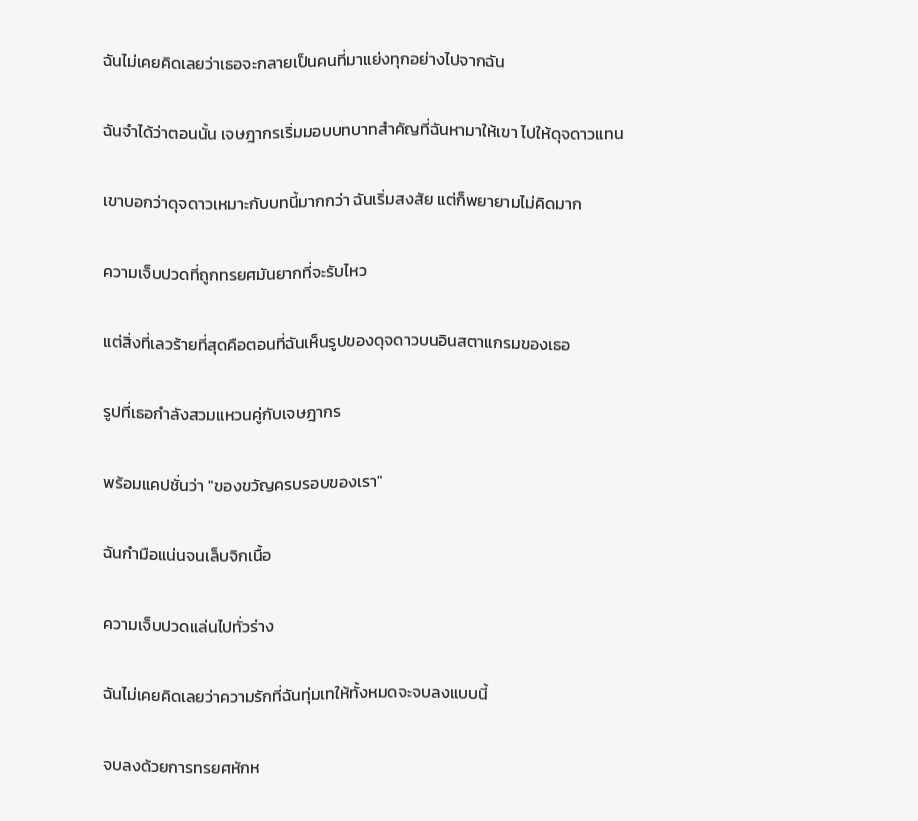ฉันไม่เคยคิดเลยว่าเธอจะกลายเป็นคนที่มาแย่งทุกอย่างไปจากฉัน

ฉันจำได้ว่าตอนนั้น เจษฎากรเริ่มมอบบทบาทสำคัญที่ฉันหามาให้เขา ไปให้ดุจดาวแทน

เขาบอกว่าดุจดาวเหมาะกับบทนี้มากกว่า ฉันเริ่มสงสัย แต่ก็พยายามไม่คิดมาก

ความเจ็บปวดที่ถูกทรยศมันยากที่จะรับไหว

แต่สิ่งที่เลวร้ายที่สุดคือตอนที่ฉันเห็นรูปของดุจดาวบนอินสตาแกรมของเธอ

รูปที่เธอกำลังสวมแหวนคู่กับเจษฎากร

พร้อมแคปชั่นว่า "ของขวัญครบรอบของเรา"

ฉันกำมือแน่นจนเล็บจิกเนื้อ

ความเจ็บปวดแล่นไปทั่วร่าง

ฉันไม่เคยคิดเลยว่าความรักที่ฉันทุ่มเทให้ทั้งหมดจะจบลงแบบนี้

จบลงด้วยการทรยศหักห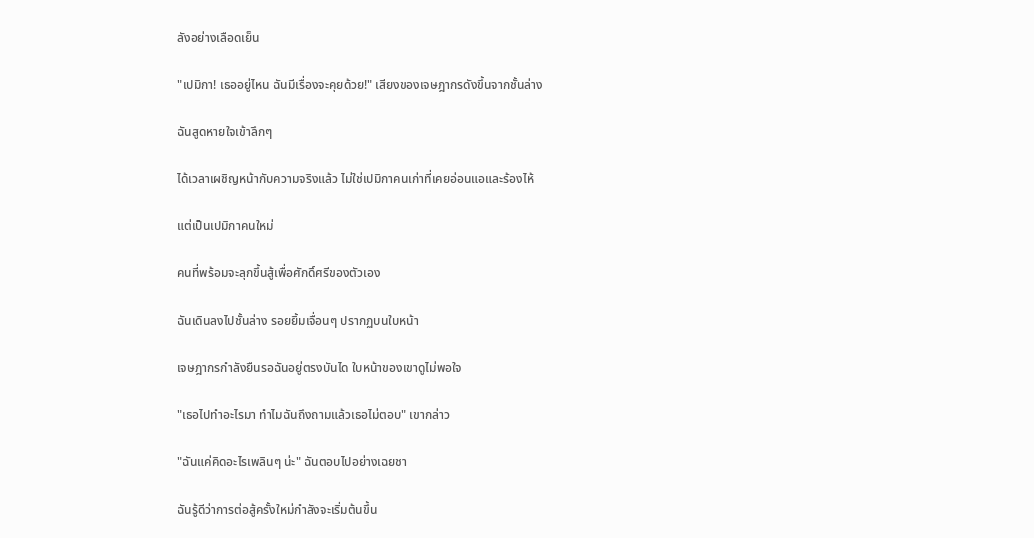ลังอย่างเลือดเย็น

"เปมิกา! เธออยู่ไหน ฉันมีเรื่องจะคุยด้วย!" เสียงของเจษฎากรดังขึ้นจากชั้นล่าง

ฉันสูดหายใจเข้าลึกๆ

ได้เวลาเผชิญหน้ากับความจริงแล้ว ไม่ใช่เปมิกาคนเก่าที่เคยอ่อนแอและร้องไห้

แต่เป็นเปมิกาคนใหม่

คนที่พร้อมจะลุกขึ้นสู้เพื่อศักดิ์ศรีของตัวเอง

ฉันเดินลงไปชั้นล่าง รอยยิ้มเจื่อนๆ ปรากฏบนใบหน้า

เจษฎากรกำลังยืนรอฉันอยู่ตรงบันได ใบหน้าของเขาดูไม่พอใจ

"เธอไปทำอะไรมา ทำไมฉันถึงถามแล้วเธอไม่ตอบ" เขากล่าว

"ฉันแค่คิดอะไรเพลินๆ น่ะ" ฉันตอบไปอย่างเฉยชา

ฉันรู้ดีว่าการต่อสู้ครั้งใหม่กำลังจะเริ่มต้นขึ้น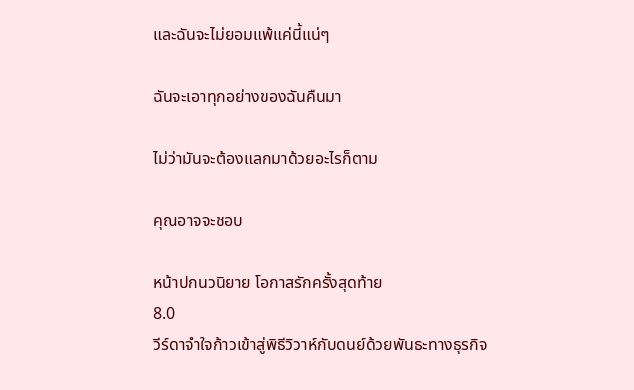และฉันจะไม่ยอมแพ้แค่นี้แน่ๆ

ฉันจะเอาทุกอย่างของฉันคืนมา

ไม่ว่ามันจะต้องแลกมาด้วยอะไรก็ตาม

คุณอาจจะชอบ

หน้าปกนวนิยาย โอกาสรักครั้งสุดท้าย
8.0
วีร์ดาจำใจก้าวเข้าสู่พิธีวิวาห์กับดนย์ด้วยพันธะทางธุรกิจ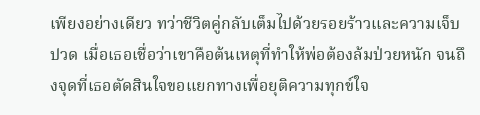เพียงอย่างเดียว ทว่าชีวิตคู่กลับเต็มไปด้วยรอยร้าวและความเจ็บปวด เมื่อเธอเชื่อว่าเขาคือต้นเหตุที่ทำให้พ่อต้องล้มป่วยหนัก จนถึงจุดที่เธอตัดสินใจขอแยกทางเพื่อยุติความทุกข์ใจ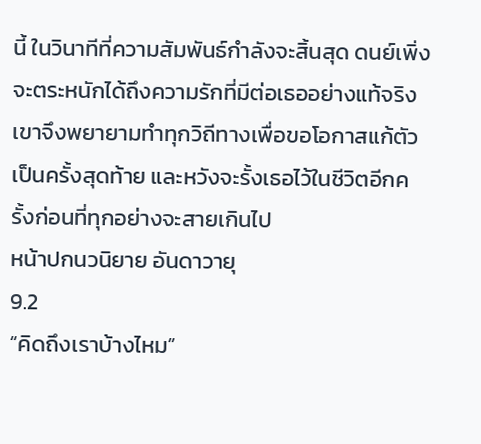นี้ ในวินาทีที่ความสัมพันธ์กำลังจะสิ้นสุด ดนย์เพิ่งจะตระหนักได้ถึงความรักที่มีต่อเธออย่างแท้จริง เขาจึงพยายามทำทุกวิถีทางเพื่อขอโอกาสแก้ตัวเป็นครั้งสุดท้าย และหวังจะรั้งเธอไว้ในชีวิตอีกครั้งก่อนที่ทุกอย่างจะสายเกินไป
หน้าปกนวนิยาย อันดาวายุ
9.2
“คิดถึงเราบ้างไหม”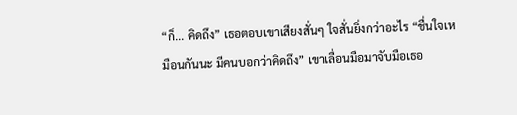“ก็... คิดถึง” เธอตอบเขาเสียงสั่นๆ ใจสั่นยิ่งกว่าอะไร “ชื่นใจเหมือนกันนะ มีคนบอกว่าคิดถึง” เขาเลื่อนมือมาจับมือเธอ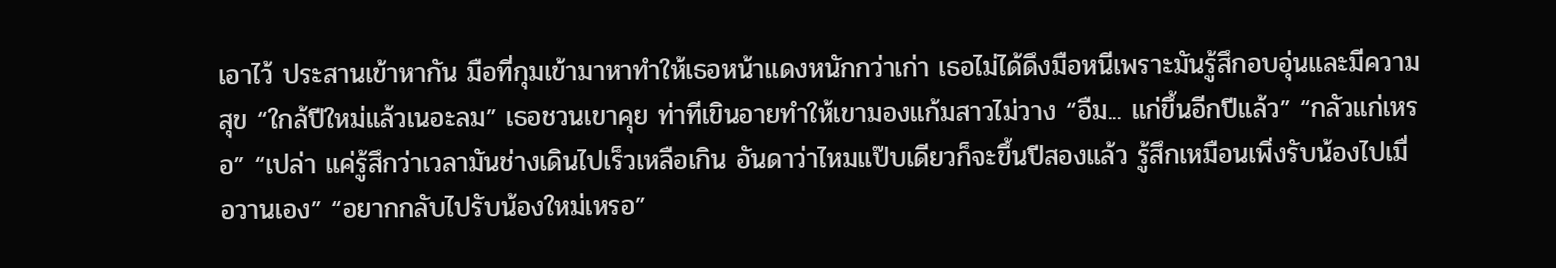เอาไว้ ประสานเข้าหากัน มือที่กุมเข้ามาหาทำให้เธอหน้าแดงหนักกว่าเก่า เธอไม่ได้ดึงมือหนีเพราะมันรู้สึกอบอุ่นและมีความสุข “ใกล้ปีใหม่แล้วเนอะลม” เธอชวนเขาคุย ท่าทีเขินอายทำให้เขามองแก้มสาวไม่วาง “อืม... แก่ขึ้นอีกปีแล้ว” “กลัวแก่เหรอ” “เปล่า แค่รู้สึกว่าเวลามันช่างเดินไปเร็วเหลือเกิน อันดาว่าไหมแป๊บเดียวก็จะขึ้นปีสองแล้ว รู้สึกเหมือนเพิ่งรับน้องไปเมื่อวานเอง” “อยากกลับไปรับน้องใหม่เหรอ”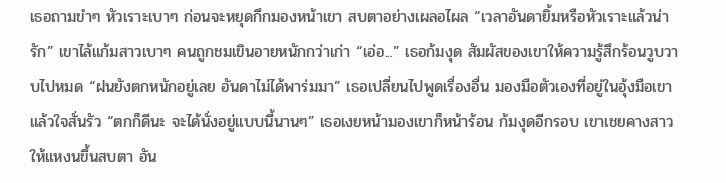เธอถามขำๆ หัวเราะเบาๆ ก่อนจะหยุดกึกมองหน้าเขา สบตาอย่างเผลอไผล “เวลาอันดายิ้มหรือหัวเราะแล้วน่ารัก” เขาไล้แก้มสาวเบาๆ คนถูกชมเขินอายหนักกว่าเก่า “เอ่อ...” เธอก้มงุด สัมผัสของเขาให้ความรู้สึกร้อนวูบวาบไปหมด “ฝนยังตกหนักอยู่เลย อันดาไม่ได้พาร่มมา” เธอเปลี่ยนไปพูดเรื่องอื่น มองมือตัวเองที่อยู่ในอุ้งมือเขาแล้วใจสั่นรัว “ตกก็ดีนะ จะได้นั่งอยู่แบบนี้นานๆ” เธอเงยหน้ามองเขาก็หน้าร้อน ก้มงุดอีกรอบ เขาเชยคางสาวให้แหงนขึ้นสบตา อัน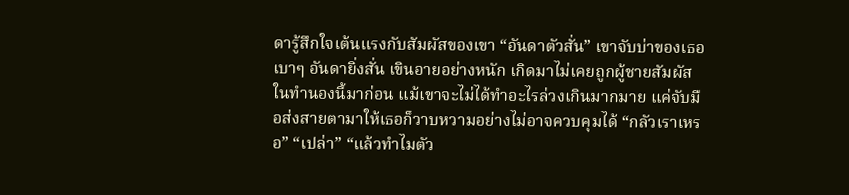ดารู้สึกใจเต้นแรงกับสัมผัสของเขา “อันดาตัวสั่น” เขาจับบ่าของเธอเบาๆ อันดายิ่งสั่น เขินอายอย่างหนัก เกิดมาไม่เคยถูกผู้ชายสัมผัสในทำนองนี้มาก่อน แม้เขาจะไม่ได้ทำอะไรล่วงเกินมากมาย แค่จับมือส่งสายตามาให้เธอก็วาบหวามอย่างไม่อาจควบคุมได้ “กลัวเราเหรอ” “เปล่า” “แล้วทำไมตัว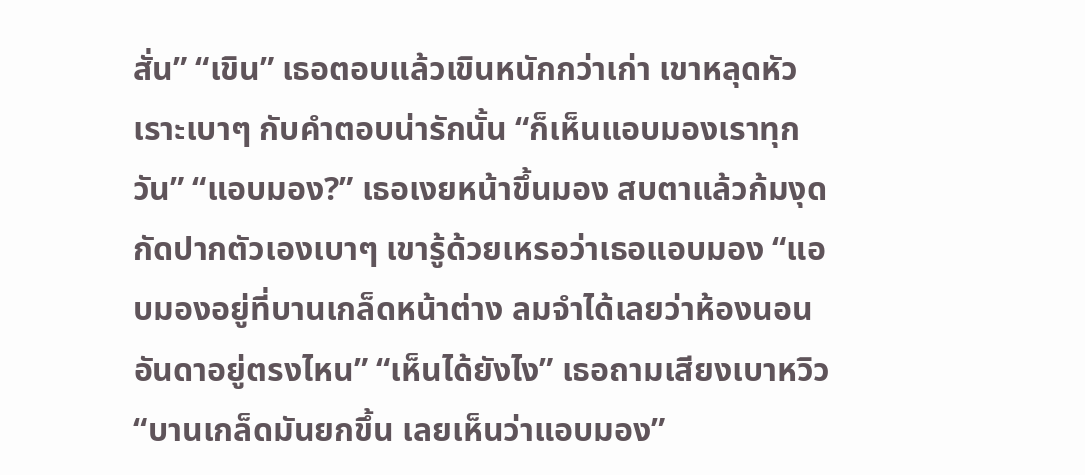สั่น” “เขิน” เธอตอบแล้วเขินหนักกว่าเก่า เขาหลุดหัวเราะเบาๆ กับคำตอบน่ารักนั้น “ก็เห็นแอบมองเราทุกวัน” “แอบมอง?” เธอเงยหน้าขึ้นมอง สบตาแล้วก้มงุด กัดปากตัวเองเบาๆ เขารู้ด้วยเหรอว่าเธอแอบมอง “แอบมองอยู่ที่บานเกล็ดหน้าต่าง ลมจำได้เลยว่าห้องนอนอันดาอยู่ตรงไหน” “เห็นได้ยังไง” เธอถามเสียงเบาหวิว “บานเกล็ดมันยกขึ้น เลยเห็นว่าแอบมอง”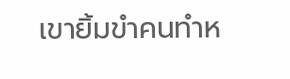เขายิ้มขำคนทำห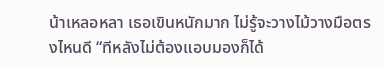น้าเหลอหลา เธอเขินหนักมาก ไม่รู้จะวางไม้วางมือตรงไหนดี “ทีหลังไม่ต้องแอบมองก็ได้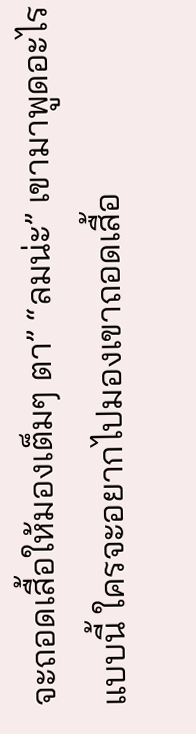จะถอดเสื้อให้มองเต็มๆ ตา” “ลมน่ะ” เขามาพูดอะไรแบบนี้ ใครจะอยากไปมองเขาถอดเสื้อ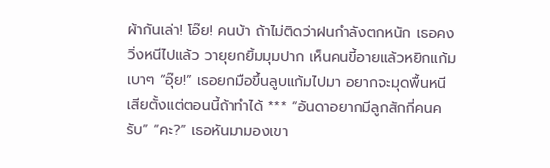ผ้ากันเล่า! โอ๊ย! คนบ้า ถ้าไม่ติดว่าฝนกำลังตกหนัก เธอคงวิ่งหนีไปแล้ว วายุยกยิ้มมุมปาก เห็นคนขี้อายแล้วหยิกแก้มเบาๆ “อุ๊ย!” เธอยกมือขึ้นลูบแก้มไปมา อยากจะมุดพื้นหนีเสียตั้งแต่ตอนนี้ถ้าทำได้ *** “อันดาอยากมีลูกสักกี่คนครับ” “คะ?” เธอหันมามองเขา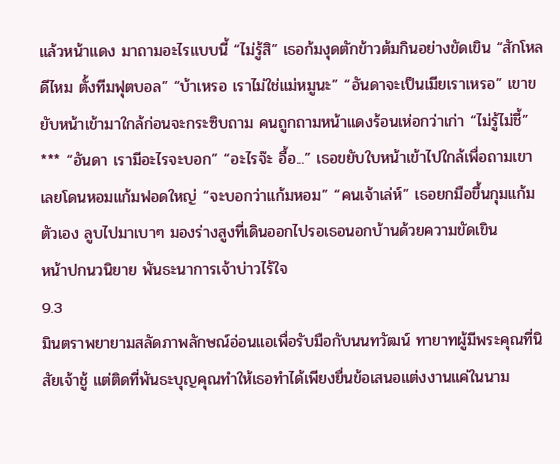แล้วหน้าแดง มาถามอะไรแบบนี้ “ไม่รู้สิ” เธอก้มงุดตักข้าวต้มกินอย่างขัดเขิน “สักโหลดีไหม ตั้งทีมฟุตบอล” “บ้าเหรอ เราไม่ใช่แม่หมูนะ” “อันดาจะเป็นเมียเราเหรอ” เขาขยับหน้าเข้ามาใกล้ก่อนจะกระซิบถาม คนถูกถามหน้าแดงร้อนเห่อกว่าเก่า “ไม่รู้ไม่ชี้” *** “อันดา เรามีอะไรจะบอก” “อะไรจ๊ะ อื้อ...” เธอขยับใบหน้าเข้าไปใกล้เพื่อถามเขา เลยโดนหอมแก้มฟอดใหญ่ “จะบอกว่าแก้มหอม” “คนเจ้าเล่ห์” เธอยกมือขึ้นกุมแก้มตัวเอง ลูบไปมาเบาๆ มองร่างสูงที่เดินออกไปรอเธอนอกบ้านด้วยความขัดเขิน
หน้าปกนวนิยาย พันธะนาการเจ้าบ่าวไร้ใจ
9.3
มินตราพยายามสลัดภาพลักษณ์อ่อนแอเพื่อรับมือกับนนทวัฒน์ ทายาทผู้มีพระคุณที่นิสัยเจ้าชู้ แต่ติดที่พันธะบุญคุณทำให้เธอทำได้เพียงยื่นข้อเสนอแต่งงานแค่ในนาม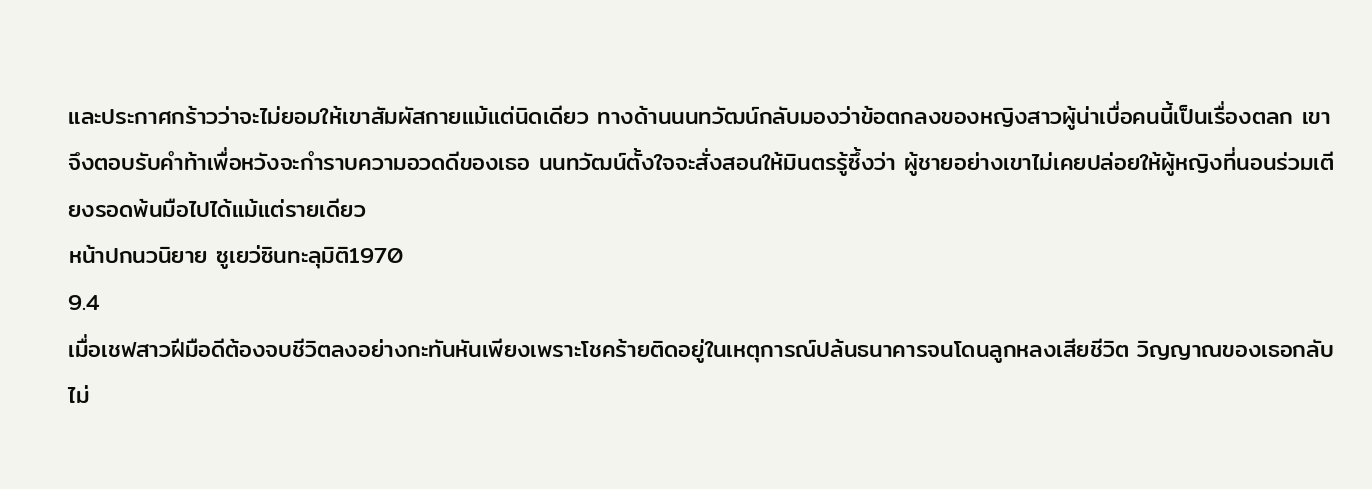และประกาศกร้าวว่าจะไม่ยอมให้เขาสัมผัสกายแม้แต่นิดเดียว ทางด้านนนทวัฒน์กลับมองว่าข้อตกลงของหญิงสาวผู้น่าเบื่อคนนี้เป็นเรื่องตลก เขาจึงตอบรับคำท้าเพื่อหวังจะกำราบความอวดดีของเธอ นนทวัฒน์ตั้งใจจะสั่งสอนให้มินตรรู้ซึ้งว่า ผู้ชายอย่างเขาไม่เคยปล่อยให้ผู้หญิงที่นอนร่วมเตียงรอดพ้นมือไปได้แม้แต่รายเดียว
หน้าปกนวนิยาย ซูเยว่ซินทะลุมิติ1970
9.4
เมื่อเชฟสาวฝีมือดีต้องจบชีวิตลงอย่างกะทันหันเพียงเพราะโชคร้ายติดอยู่ในเหตุการณ์ปล้นธนาคารจนโดนลูกหลงเสียชีวิต วิญญาณของเธอกลับไม่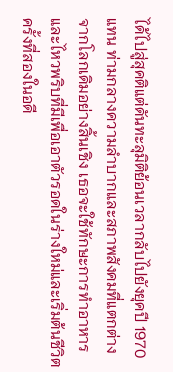ได้ไปสู่สุคติแต่ดันทะลุมิติย้อนเวลากลับไปยังยุคปี 1970 แทน ท่ามกลางความลำบากและสภาพสังคมที่แตกต่างจากโลกเดิมอย่างสิ้นเชิง เธอจะใช้ทักษะการทำอาหารและไหวพริบที่มีเพื่อเอาตัวรอดในร่างใหม่และเริ่มต้นชีวิตครั้งที่สองในอดี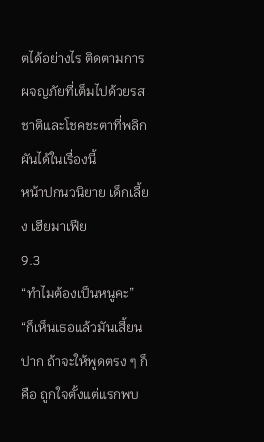ตได้อย่างไร ติดตามการผจญภัยที่เต็มไปด้วยรสชาติและโชคชะตาที่พลิกผันได้ในเรื่องนี้
หน้าปกนวนิยาย เด็กเลี้ยง เฮียมาเฟีย
9.3
“ทำไมต้องเป็นหนูคะ” “ก็เห็นเธอแล้วมันเสี้ยนปาก ถ้าจะให้พูดตรง ๆ ก็คือ ถูกใจตั้งแต่แรกพบ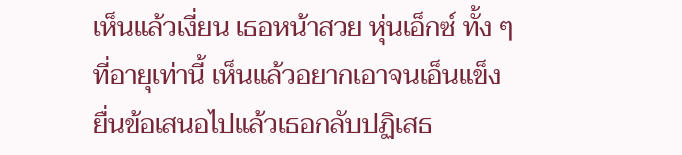เห็นแล้วเงี่ยน เธอหน้าสวย หุ่นเอ็กซ์ ทั้ง ๆ ที่อายุเท่านี้ เห็นแล้วอยากเอาจนเอ็นแข็ง ยื่นข้อเสนอไปแล้วเธอกลับปฏิเสธ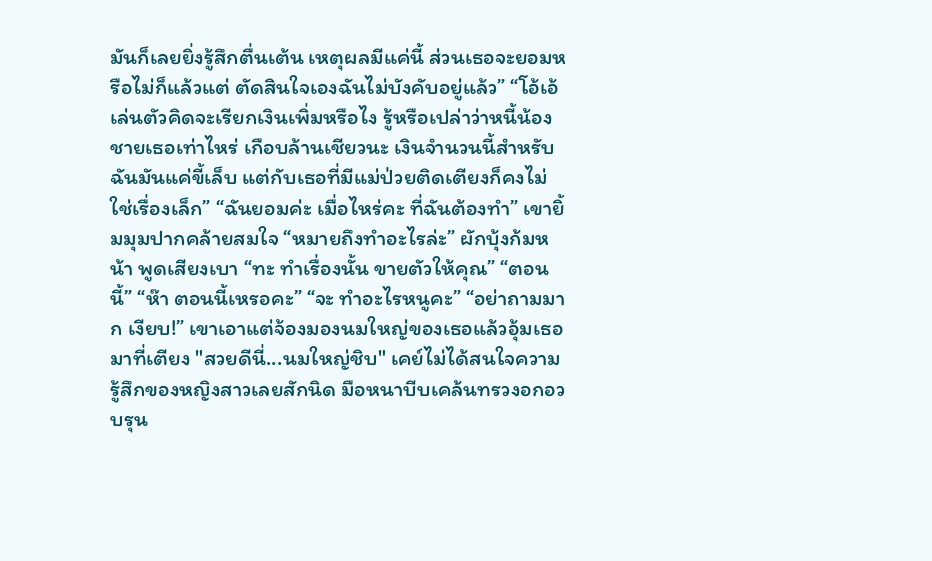มันก็เลยยิ่งรู้สึกตื่นเต้น เหตุผลมีแค่นี้ ส่วนเธอจะยอมหรือไม่ก็แล้วแต่ ตัดสินใจเองฉันไม่บังคับอยู่แล้ว” “โอ้เอ้เล่นตัวคิดจะเรียกเงินเพิ่มหรือไง รู้หรือเปล่าว่าหนี้น้องชายเธอเท่าไหร่ เกือบล้านเชียวนะ เงินจำนวนนี้สำหรับฉันมันแค่ขี้เล็บ แต่กับเธอที่มีแม่ป่วยติดเตียงก็คงไม่ใช่เรื่องเล็ก” “ฉันยอมค่ะ เมื่อไหร่คะ ที่ฉันต้องทำ” เขายิ้มมุมปากคล้ายสมใจ “หมายถึงทำอะไรล่ะ” ผักบุ้งก้มหน้า พูดเสียงเบา “ทะ ทำเรื่องนั้น ขายตัวให้คุณ” “ตอนนี้” “ห๊า ตอนนี้เหรอคะ” “จะ ทำอะไรหนูคะ” “อย่าถามมาก เงียบ!” เขาเอาแต่จ้องมองนมใหญ่ของเธอแล้วอุ้มเธอมาที่เตียง "สวยดีนี่...นมใหญ่ชิบ" เคย์ไม่ได้สนใจความรู้สึกของหญิงสาวเลยสักนิด มือหนาบีบเคล้นทรวงอกอวบรุน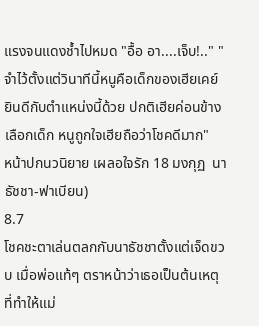แรงจนแดงช้ำไปหมด "อื้อ อา....เจ็บ!.." "จำไว้ตั้งแต่วินาทีนี้หนูคือเด็กของเฮียเคย์ ยินดีกับตำแหน่งนี้ด้วย ปกติเฮียค่อนข้างเลือกเด็ก หนูถูกใจเฮียถือว่าโชคดีมาก"
หน้าปกนวนิยาย เผลอใจรัก 18 มงกุฏ  นาธัชชา-ฟาเบียน)
8.7
โชคชะตาเล่นตลกกับนาธัชชาตั้งแต่เจ็ดขวบ เมื่อพ่อแท้ๆ ตราหน้าว่าเธอเป็นต้นเหตุที่ทำให้แม่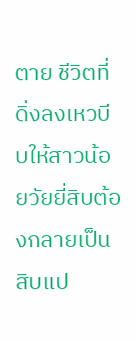ตาย ชีวิตที่ดิ่งลงเหวบีบให้สาวน้อยวัยยี่สิบต้องกลายเป็นสิบแป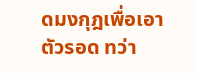ดมงกุฎเพื่อเอาตัวรอด ทว่า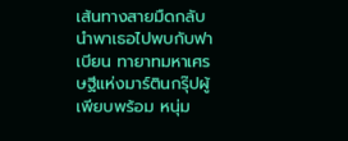เส้นทางสายมืดกลับนำพาเธอไปพบกับฟาเบียน ทายาทมหาเศรษฐีแห่งมาร์ตินกรุ๊ปผู้เพียบพร้อม หนุ่ม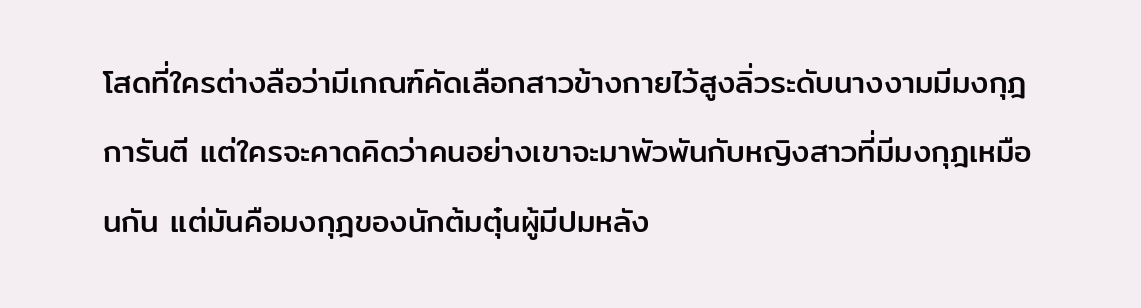โสดที่ใครต่างลือว่ามีเกณฑ์คัดเลือกสาวข้างกายไว้สูงลิ่วระดับนางงามมีมงกุฎการันตี แต่ใครจะคาดคิดว่าคนอย่างเขาจะมาพัวพันกับหญิงสาวที่มีมงกุฎเหมือนกัน แต่มันคือมงกุฎของนักต้มตุ๋นผู้มีปมหลัง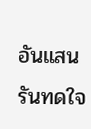อันแสนรันทดใจ